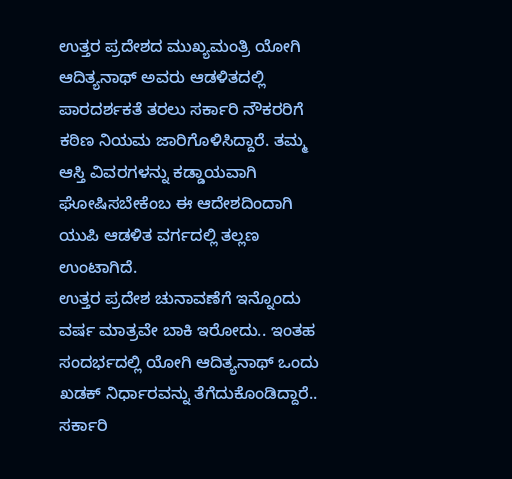ಉತ್ತರ ಪ್ರದೇಶದ ಮುಖ್ಯಮಂತ್ರಿ ಯೋಗಿ ಆದಿತ್ಯನಾಥ್ ಅವರು ಆಡಳಿತದಲ್ಲಿ ಪಾರದರ್ಶಕತೆ ತರಲು ಸರ್ಕಾರಿ ನೌಕರರಿಗೆ ಕಠಿಣ ನಿಯಮ ಜಾರಿಗೊಳಿಸಿದ್ದಾರೆ. ತಮ್ಮ ಆಸ್ತಿ ವಿವರಗಳನ್ನು ಕಡ್ಡಾಯವಾಗಿ ಘೋಷಿಸಬೇಕೆಂಬ ಈ ಆದೇಶದಿಂದಾಗಿ ಯುಪಿ ಆಡಳಿತ ವರ್ಗದಲ್ಲಿ ತಲ್ಲಣ ಉಂಟಾಗಿದೆ.
ಉತ್ತರ ಪ್ರದೇಶ ಚುನಾವಣೆಗೆ ಇನ್ನೊಂದು ವರ್ಷ ಮಾತ್ರವೇ ಬಾಕಿ ಇರೋದು.. ಇಂತಹ ಸಂದರ್ಭದಲ್ಲಿ ಯೋಗಿ ಆದಿತ್ಯನಾಥ್ ಒಂದು ಖಡಕ್ ನಿರ್ಧಾರವನ್ನು ತೆಗೆದುಕೊಂಡಿದ್ದಾರೆ.. ಸರ್ಕಾರಿ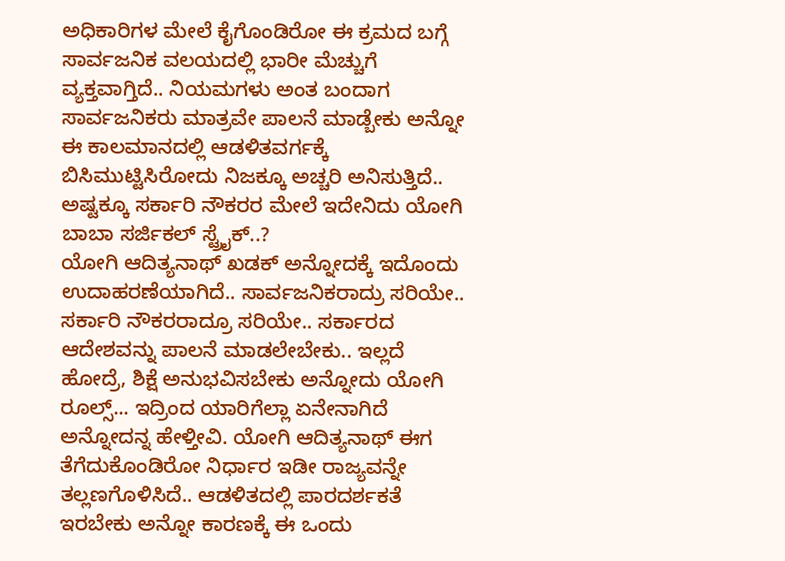ಅಧಿಕಾರಿಗಳ ಮೇಲೆ ಕೈಗೊಂಡಿರೋ ಈ ಕ್ರಮದ ಬಗ್ಗೆ ಸಾರ್ವಜನಿಕ ವಲಯದಲ್ಲಿ ಭಾರೀ ಮೆಚ್ಚುಗೆ ವ್ಯಕ್ತವಾಗ್ತಿದೆ.. ನಿಯಮಗಳು ಅಂತ ಬಂದಾಗ ಸಾರ್ವಜನಿಕರು ಮಾತ್ರವೇ ಪಾಲನೆ ಮಾಡ್ಬೇಕು ಅನ್ನೋ ಈ ಕಾಲಮಾನದಲ್ಲಿ ಆಡಳಿತವರ್ಗಕ್ಕೆ ಬಿಸಿಮುಟ್ಟಿಸಿರೋದು ನಿಜಕ್ಕೂ ಅಚ್ಚರಿ ಅನಿಸುತ್ತಿದೆ.. ಅಷ್ಟಕ್ಕೂ ಸರ್ಕಾರಿ ನೌಕರರ ಮೇಲೆ ಇದೇನಿದು ಯೋಗಿ ಬಾಬಾ ಸರ್ಜಿಕಲ್ ಸ್ಟ್ರೈಕ್..?
ಯೋಗಿ ಆದಿತ್ಯನಾಥ್ ಖಡಕ್ ಅನ್ನೋದಕ್ಕೆ ಇದೊಂದು ಉದಾಹರಣೆಯಾಗಿದೆ.. ಸಾರ್ವಜನಿಕರಾದ್ರು ಸರಿಯೇ.. ಸರ್ಕಾರಿ ನೌಕರರಾದ್ರೂ ಸರಿಯೇ.. ಸರ್ಕಾರದ ಆದೇಶವನ್ನು ಪಾಲನೆ ಮಾಡಲೇಬೇಕು.. ಇಲ್ಲದೆ ಹೋದ್ರೆ, ಶಿಕ್ಷೆ ಅನುಭವಿಸಬೇಕು ಅನ್ನೋದು ಯೋಗಿ ರೂಲ್ಸ್... ಇದ್ರಿಂದ ಯಾರಿಗೆಲ್ಲಾ ಏನೇನಾಗಿದೆ ಅನ್ನೋದನ್ನ ಹೇಳ್ತೀವಿ. ಯೋಗಿ ಆದಿತ್ಯನಾಥ್ ಈಗ ತೆಗೆದುಕೊಂಡಿರೋ ನಿರ್ಧಾರ ಇಡೀ ರಾಜ್ಯವನ್ನೇ ತಲ್ಲಣಗೊಳಿಸಿದೆ.. ಆಡಳಿತದಲ್ಲಿ ಪಾರದರ್ಶಕತೆ ಇರಬೇಕು ಅನ್ನೋ ಕಾರಣಕ್ಕೆ ಈ ಒಂದು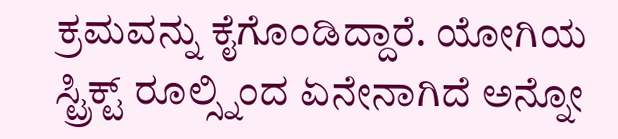ಕ್ರಮವನ್ನು ಕೈಗೊಂಡಿದ್ದಾರೆ. ಯೋಗಿಯ ಸ್ಟ್ರಿಕ್ಟ್ ರೂಲ್ಸ್ನಿಂದ ಏನೇನಾಗಿದೆ ಅನ್ನೋ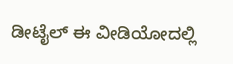ಡೀಟೈಲ್ ಈ ವೀಡಿಯೋದಲ್ಲಿ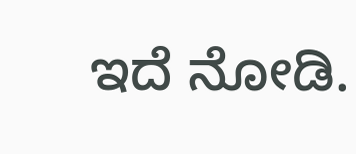ಇದೆ ನೋಡಿ.